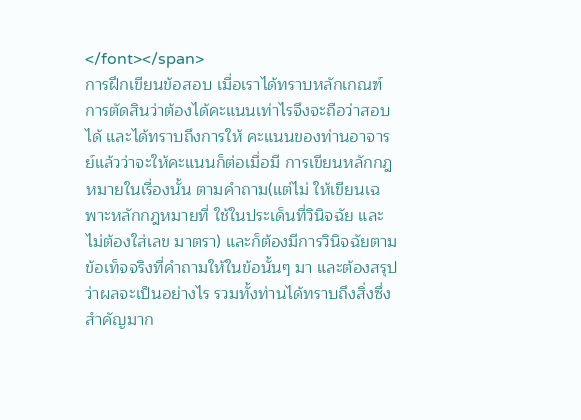</font></span>
การฝึกเขียนข้อสอบ เมื่อเราได้ทราบหลักเกณฑ์การตัดสินว่าต้องได้คะแนนเท่าไรจึงจะถือว่าสอบได้ และได้ทราบถึงการให้ คะแนนของท่านอาจารย์แล้วว่าจะให้คะแนนก็ต่อเมื่อมี การเขียนหลักกฎหมายในเรื่องนั้น ตามคำถาม(แต่ไม่ ให้เขียนเฉพาะหลักกฎหมายที่ ใช้ในประเด็นที่วินิจฉัย และ ไม่ต้องใส่เลข มาตรา) และก็ต้องมีการวินิจฉัยตามข้อเท็จจริงที่คำถามให้ในข้อนั้นๆ มา และต้องสรุปว่าผลจะเป็นอย่างไร รวมทั้งท่านได้ทราบถึงสิ่งซึ่งสำคัญมาก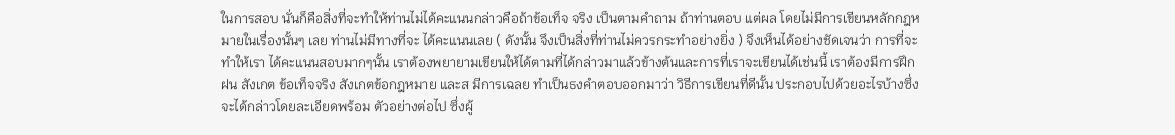ในการสอบ นั่นก็คือสิ่งที่จะทำให้ท่านไม่ได้คะแนนกล่าวคือถ้าข้อเท็จ จริง เป็นตามคำถาม ถ้าท่านตอบ แต่ผล โดยไม่มีการเขียนหลักกฎหมายในเรื่องนั้นๆ เลย ท่านไม่มีทางที่จะ ได้คะแนนเลย ( ดังนั้น จึงเป็นสิ่งที่ท่านไม่ควรกระทำอย่างยิ่ง ) จึงเห็นได้อย่างชัดเจนว่า การที่จะทำให้เรา ได้คะแนนสอบมากๆนั้น เราต้องพยายามเขียนให้ได้ตามที่ได้กล่าวมาแล้วข้างต้นและการที่เราจะเขียนได้เช่นนี้ เราต้องมีการฝึกฝน สังเกต ข้อเท็จจริง สังเกตข้อกฎหมาย และส มีการเฉลย ทำเป็นธงคำตอบออกมาว่า วิธีการเขียนที่ดีนั้น ประกอบไปด้วยอะไรบ้างซึ่ง จะได้กล่าวโดยละเอียดพร้อม ตัวอย่างต่อไป ซึ่งผู้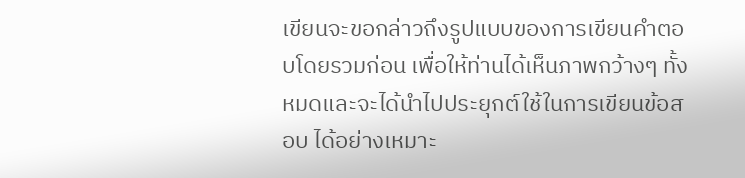เขียนจะขอกล่าวถึงรูปแบบของการเขียนคำตอบโดยรวมก่อน เพื่อให้ท่านได้เห็นภาพกว้างๆ ทั้งหมดและจะได้นำไปประยุกต์ใช้ในการเขียนข้อสอบ ได้อย่างเหมาะ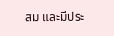สม และมีประ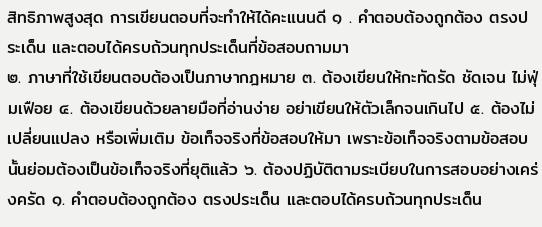สิทธิภาพสูงสุด การเขียนตอบที่จะทำให้ได้คะแนนดี ๑ . คำตอบต้องถูกต้อง ตรงประเด็น และตอบได้ครบถ้วนทุกประเด็นที่ข้อสอบถามมา
๒. ภาษาที่ใช้เขียนตอบต้องเป็นภาษากฎหมาย ๓. ต้องเขียนให้กะทัดรัด ชัดเจน ไม่ฟุ่มเฟือย ๔. ต้องเขียนด้วยลายมือที่อ่านง่าย อย่าเขียนให้ตัวเล็กจนเกินไป ๕. ต้องไม่เปลี่ยนแปลง หรือเพิ่มเติม ข้อเท็จจริงที่ข้อสอบให้มา เพราะข้อเท็จจริงตามข้อสอบนั้นย่อมต้องเป็นข้อเท็จจริงที่ยุติแล้ว ๖. ต้องปฏิบัติตามระเบียบในการสอบอย่างเคร่งครัด ๑. คำตอบต้องถูกต้อง ตรงประเด็น และตอบได้ครบถ้วนทุกประเด็น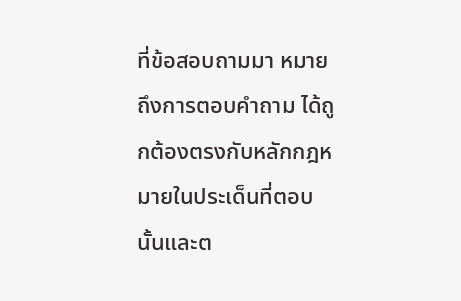ที่ข้อสอบถามมา หมายถึงการตอบคำถาม ได้ถูกต้องตรงกับหลักกฎหมายในประเด็นที่ตอบนั้นและต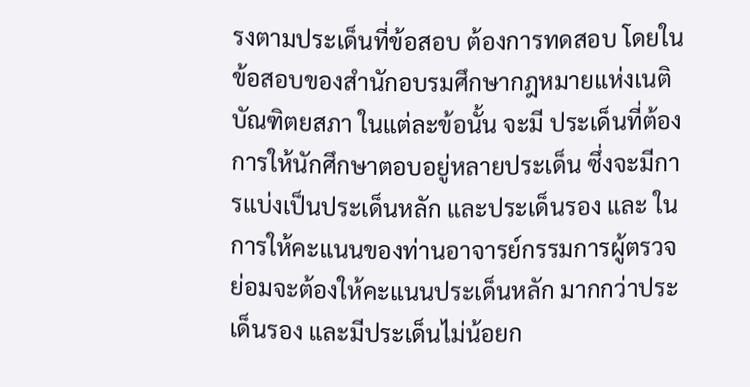รงตามประเด็นที่ข้อสอบ ต้องการทดสอบ โดยในข้อสอบของสำนักอบรมศึกษากฎหมายแห่งเนติบัณฑิตยสภา ในแต่ละข้อนั้น จะมี ประเด็นที่ต้องการให้นักศึกษาตอบอยู่หลายประเด็น ซึ่งจะมีการแบ่งเป็นประเด็นหลัก และประเด็นรอง และ ในการให้คะแนนของท่านอาจารย์กรรมการผู้ตรวจย่อมจะต้องให้คะแนนประเด็นหลัก มากกว่าประเด็นรอง และมีประเด็นไม่น้อยก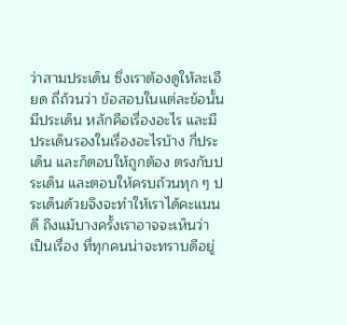ว่าสามประเด็น ซึ่งเราต้องดูให้ละเอียด ถี่ถ้วนว่า ข้อสอบในแต่ละข้อนั้น มีประเด็น หลักคือเรื่องอะไร และมีประเด็นรองในเรื่องอะไรบ้าง กี่ประเด็น และก็ตอบให้ถูกต้อง ตรงกับประเด็น และตอบให้ครบถ้วนทุก ๆ ประเด็นด้วยจึงจะทำให้เราได้คะแนนดี ถึงแม้บางครั้งเราอาจจะเห็นว่า เป็นเรื่อง ที่ทุกคนน่าจะทราบดีอยู่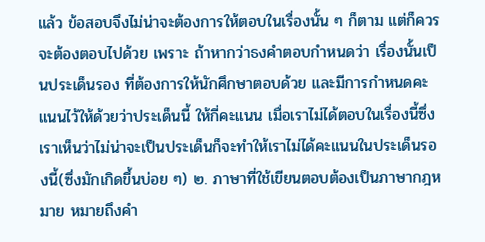แล้ว ข้อสอบจึงไม่น่าจะต้องการให้ตอบในเรื่องนั้น ๆ ก็ตาม แต่ก็ควรจะต้องตอบไปด้วย เพราะ ถ้าหากว่าธงคำตอบกำหนดว่า เรื่องนั้นเป็นประเด็นรอง ที่ต้องการให้นักศึกษาตอบด้วย และมีการกำหนดคะแนนไว้ให้ด้วยว่าประเด็นนี้ ให้กี่คะแนน เมื่อเราไม่ได้ตอบในเรื่องนี้ซึ่งเราเห็นว่าไม่น่าจะเป็นประเด็นก็จะทำให้เราไม่ได้คะแนนในประเด็นรองนี้(ซึ่งมักเกิดขึ้นบ่อย ๆ) ๒. ภาษาที่ใช้เขียนตอบต้องเป็นภาษากฎหมาย หมายถึงคำ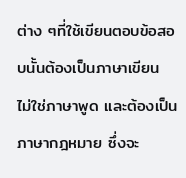ต่าง ๆที่ใช้เขียนตอบข้อสอบนั้นต้องเป็นภาษาเขียน ไม่ใช่ภาษาพูด และต้องเป็นภาษากฎหมาย ซึ่งจะ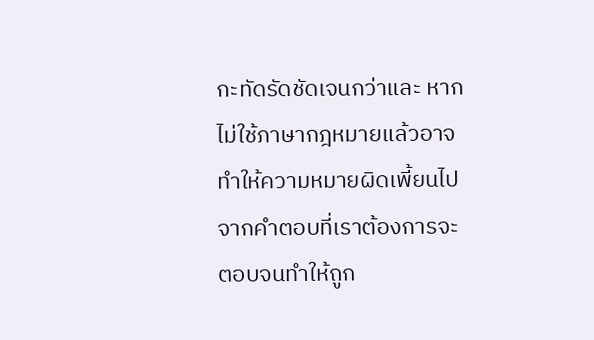กะทัดรัดชัดเจนกว่าและ หากไม่ใช้ภาษากฎหมายแล้วอาจทำให้ความหมายผิดเพี้ยนไป จากคำตอบที่เราต้องการจะตอบจนทำให้ถูก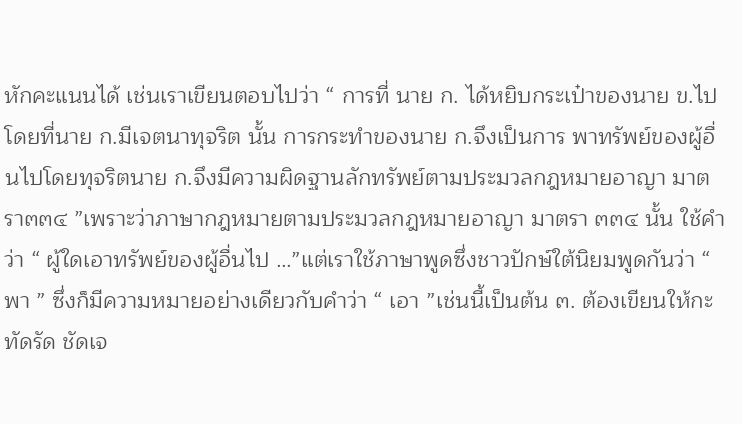หักคะแนนได้ เช่นเราเขียนตอบไปว่า “ การที่ นาย ก. ได้หยิบกระเป๋าของนาย ข.ไป โดยที่นาย ก.มีเจตนาทุจริต นั้น การกระทำของนาย ก.จึงเป็นการ พาทรัพย์ของผู้อื่นไปโดยทุจริตนาย ก.จึงมีความผิดฐานลักทรัพย์ตามประมวลกฎหมายอาญา มาตรา๓๓๔ ”เพราะว่าภาษากฎหมายตามประมวลกฎหมายอาญา มาตรา ๓๓๔ นั้น ใช้คำว่า “ ผู้ใดเอาทรัพย์ของผู้อื่นไป …”แต่เราใช้ภาษาพูดซึ่งชาวปักษ์ใต้นิยมพูดกันว่า “ พา ” ซึ่งก็มีความหมายอย่างเดียวกับคำว่า “ เอา ”เช่นนี้เป็นต้น ๓. ต้องเขียนให้กะทัดรัด ชัดเจ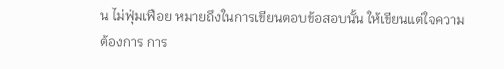น ไม่ฟุ่มเฟือย หมายถึงในการเขียนตอบข้อสอบนั้น ให้เขียนแต่ใจความ
ต้องการ การ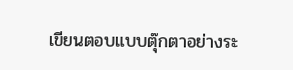เขียนตอบแบบตุ๊กตาอย่างระ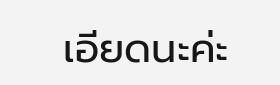เอียดนะค่ะ